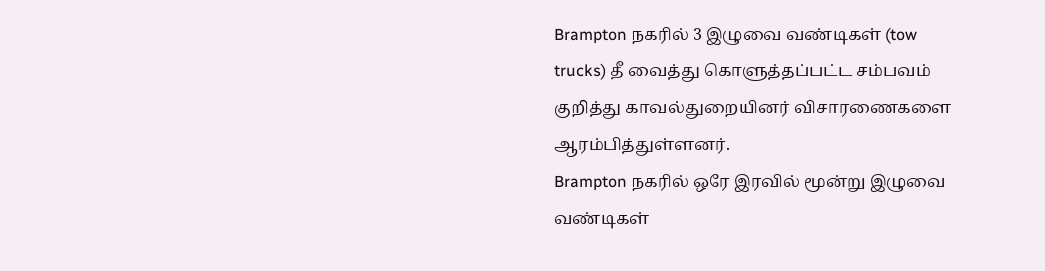Brampton நகரில் 3 இழுவை வண்டிகள் (tow trucks) தீ வைத்து கொளுத்தப்பட்ட சம்பவம் குறித்து காவல்துறையினர் விசாரணைகளை ஆரம்பித்துள்ளனர்.
Brampton நகரில் ஒரே இரவில் மூன்று இழுவை வண்டிகள்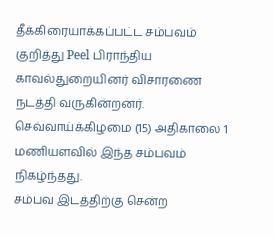தீக்கிரையாக்கப்பட்ட சம்பவம் குறித்து Peel பிராந்திய காவல்துறையினர் விசாரணை நடத்தி வருகின்றனர்.
செவ்வாய்க்கிழமை (15) அதிகாலை 1 மணியளவில் இந்த சம்பவம் நிகழ்ந்தது.
சம்பவ இடத்திற்கு சென்ற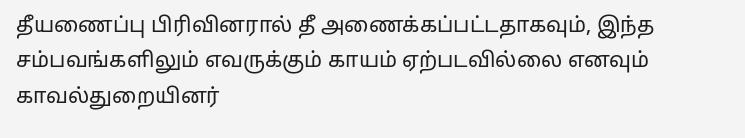தீயணைப்பு பிரிவினரால் தீ அணைக்கப்பட்டதாகவும், இந்த சம்பவங்களிலும் எவருக்கும் காயம் ஏற்படவில்லை எனவும் காவல்துறையினர்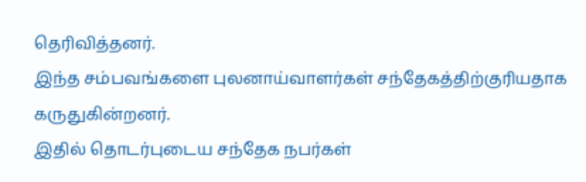தெரிவித்தனர்.
இந்த சம்பவங்களை புலனாய்வாளர்கள் சந்தேகத்திற்குரியதாக கருதுகின்றனர்.
இதில் தொடர்புடைய சந்தேக நபர்கள்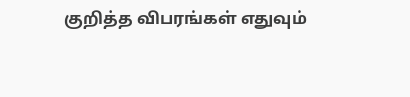குறித்த விபரங்கள் எதுவும்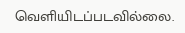வெளியிடப்படவில்லை.